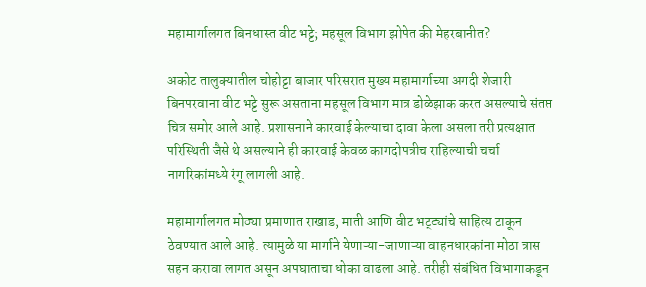महामार्गालगत बिनधास्त वीट भट्टे; महसूल विभाग झोपेत की मेहरबानीत?

अकोट तालुक्यातील चोहोट्टा बाजार परिसरात मुख्य महामार्गाच्या अगदी शेजारी बिनपरवाना वीट भट्टे सुरू असताना महसूल विभाग मात्र डोळेझाक करत असल्याचे संतप्त चित्र समोर आले आहे. प्रशासनाने कारवाई केल्याचा दावा केला असला तरी प्रत्यक्षात परिस्थिती जैसे थे असल्याने ही कारवाई केवळ कागदोपत्रीच राहिल्याची चर्चा नागरिकांमध्ये रंगू लागली आहे.

महामार्गालगत मोठ्या प्रमाणात राखाड, माती आणि वीट भट्ट्यांचे साहित्य टाकून ठेवण्यात आले आहे. त्यामुळे या मार्गाने येणाऱ्या-जाणाऱ्या वाहनधारकांना मोठा त्रास सहन करावा लागत असून अपघाताचा धोका वाढला आहे. तरीही संबंधित विभागाकडून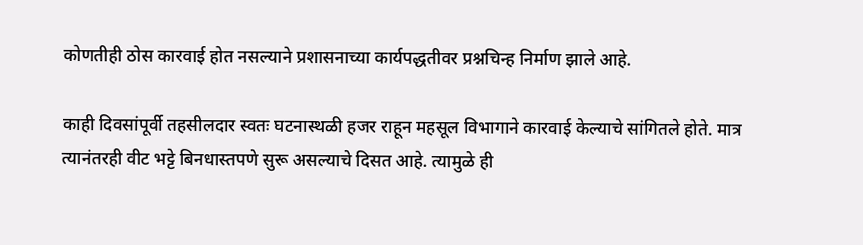कोणतीही ठोस कारवाई होत नसल्याने प्रशासनाच्या कार्यपद्धतीवर प्रश्नचिन्ह निर्माण झाले आहे.

काही दिवसांपूर्वी तहसीलदार स्वतः घटनास्थळी हजर राहून महसूल विभागाने कारवाई केल्याचे सांगितले होते. मात्र त्यानंतरही वीट भट्टे बिनधास्तपणे सुरू असल्याचे दिसत आहे. त्यामुळे ही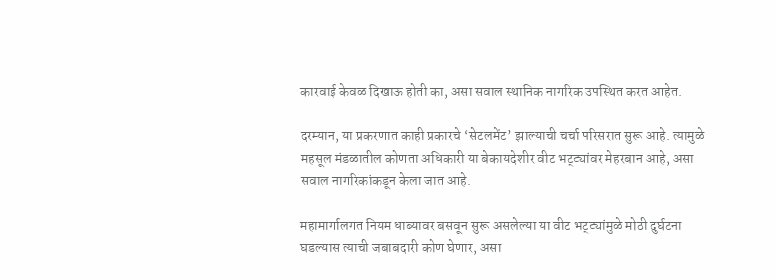कारवाई केवळ दिखाऊ होती का, असा सवाल स्थानिक नागरिक उपस्थित करत आहेत.

दरम्यान, या प्रकरणात काही प्रकारचे ‘सेटलमेंट’ झाल्याची चर्चा परिसरात सुरू आहे. त्यामुळे महसूल मंडळातील कोणता अधिकारी या बेकायदेशीर वीट भट्ट्यांवर मेहरबान आहे, असा सवाल नागरिकांकडून केला जात आहे.

महामार्गालगत नियम धाब्यावर बसवून सुरू असलेल्या या वीट भट्ट्यांमुळे मोठी दुर्घटना घडल्यास त्याची जबाबदारी कोण घेणार, असा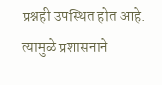प्रश्नही उपस्थित होत आहे. त्यामुळे प्रशासनाने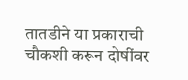तातडीने या प्रकाराची चौकशी करून दोषींवर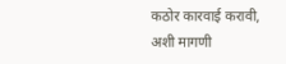कठोर कारवाई करावी, अशी मागणी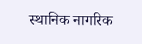स्थानिक नागरिक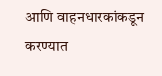आणि वाहनधारकांकडून करण्यात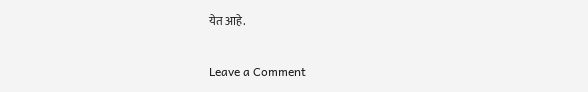येत आहे.

Leave a Comment